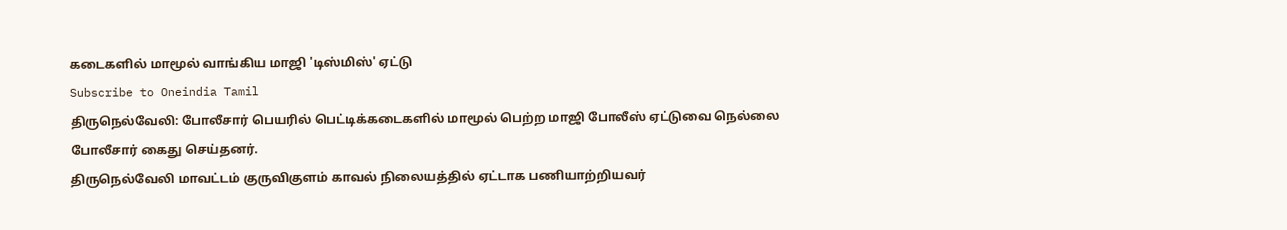கடைகளில் மாமூல் வாங்கிய மாஜி 'டிஸ்மிஸ்' ஏட்டு
Subscribe to Oneindia Tamil
திருநெல்வேலி: போலீசார் பெயரில் பெட்டிக்கடைகளில் மாமூல் பெற்ற மாஜி போலீஸ் ஏட்டுவை நெல்லை போலீசார் கைது செய்தனர்.
திருநெல்வேலி மாவட்டம் குருவிகுளம் காவல் நிலையத்தில் ஏட்டாக பணியாற்றியவர்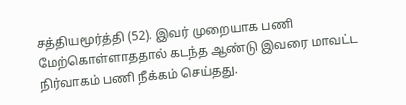சத்தியமூர்த்தி (52). இவர் முறையாக பணி மேற்கொள்ளாததால் கடந்த ஆண்டு இவரை மாவட்ட நிர்வாகம் பணி நீக்கம் செய்தது.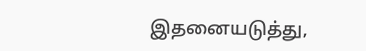இதனையடுத்து,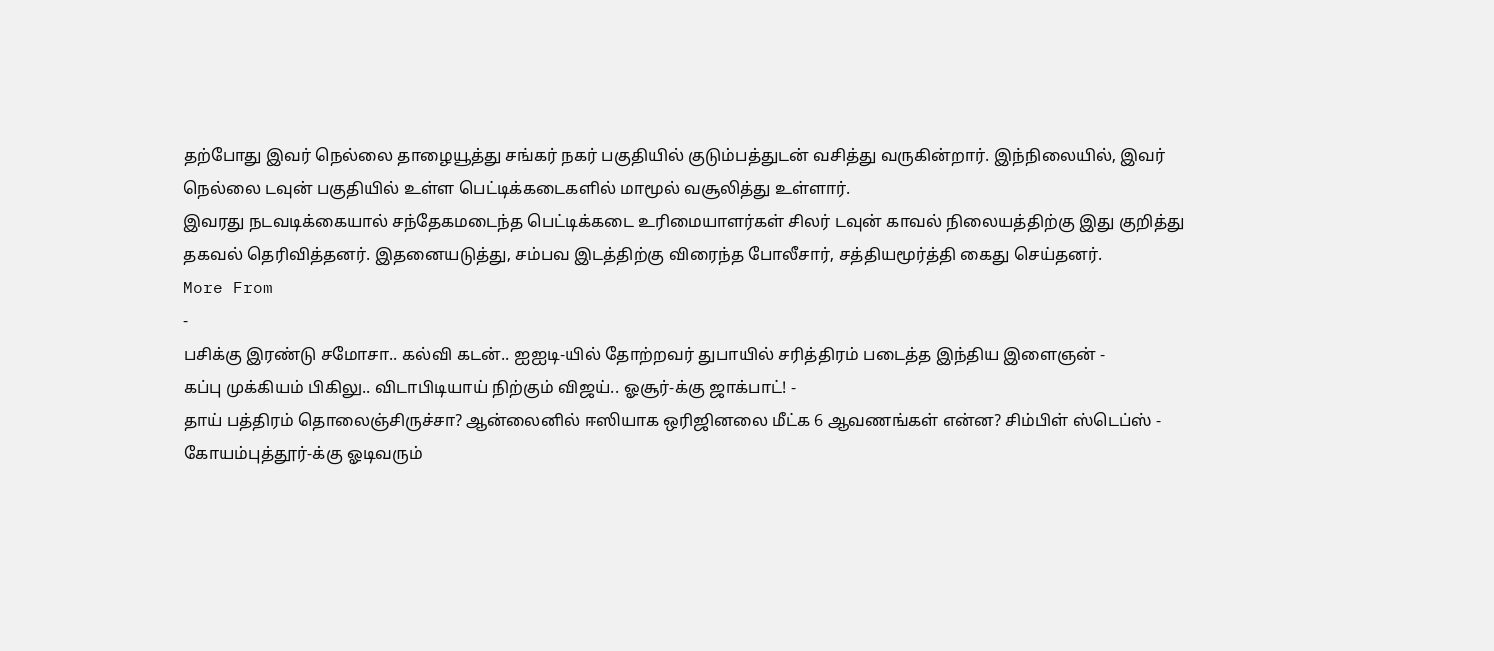தற்போது இவர் நெல்லை தாழையூத்து சங்கர் நகர் பகுதியில் குடும்பத்துடன் வசித்து வருகின்றார். இந்நிலையில், இவர் நெல்லை டவுன் பகுதியில் உள்ள பெட்டிக்கடைகளில் மாமூல் வசூலித்து உள்ளார்.
இவரது நடவடிக்கையால் சந்தேகமடைந்த பெட்டிக்கடை உரிமையாளர்கள் சிலர் டவுன் காவல் நிலையத்திற்கு இது குறித்து தகவல் தெரிவித்தனர். இதனையடுத்து, சம்பவ இடத்திற்கு விரைந்த போலீசார், சத்தியமூர்த்தி கைது செய்தனர்.
More From
-
பசிக்கு இரண்டு சமோசா.. கல்வி கடன்.. ஐஐடி-யில் தோற்றவர் துபாயில் சரித்திரம் படைத்த இந்திய இளைஞன் -
கப்பு முக்கியம் பிகிலு.. விடாபிடியாய் நிற்கும் விஜய்.. ஓசூர்-க்கு ஜாக்பாட்! -
தாய் பத்திரம் தொலைஞ்சிருச்சா? ஆன்லைனில் ஈஸியாக ஒரிஜினலை மீட்க 6 ஆவணங்கள் என்ன? சிம்பிள் ஸ்டெப்ஸ் -
கோயம்புத்தூர்-க்கு ஓடிவரும்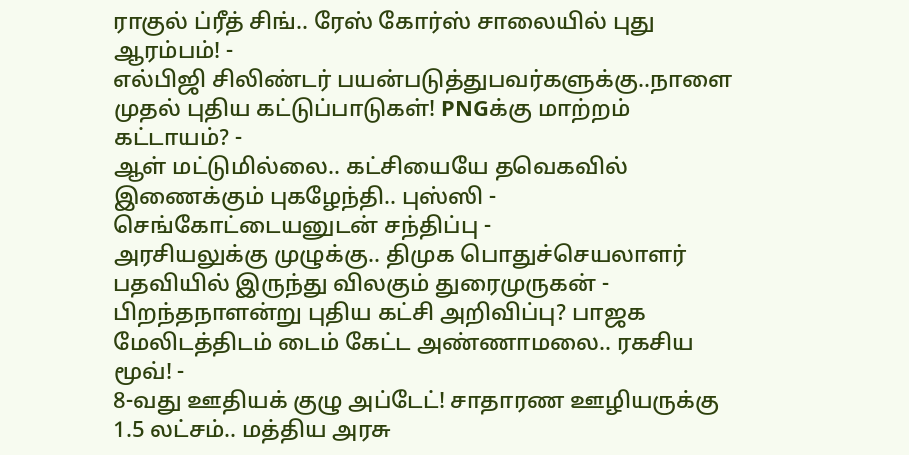ராகுல் ப்ரீத் சிங்.. ரேஸ் கோர்ஸ் சாலையில் புது ஆரம்பம்! -
எல்பிஜி சிலிண்டர் பயன்படுத்துபவர்களுக்கு..நாளை முதல் புதிய கட்டுப்பாடுகள்! PNGக்கு மாற்றம் கட்டாயம்? -
ஆள் மட்டுமில்லை.. கட்சியையே தவெகவில் இணைக்கும் புகழேந்தி.. புஸ்ஸி - செங்கோட்டையனுடன் சந்திப்பு -
அரசியலுக்கு முழுக்கு.. திமுக பொதுச்செயலாளர் பதவியில் இருந்து விலகும் துரைமுருகன் -
பிறந்தநாளன்று புதிய கட்சி அறிவிப்பு? பாஜக மேலிடத்திடம் டைம் கேட்ட அண்ணாமலை.. ரகசிய மூவ்! -
8-வது ஊதியக் குழு அப்டேட்! சாதாரண ஊழியருக்கு 1.5 லட்சம்.. மத்திய அரசு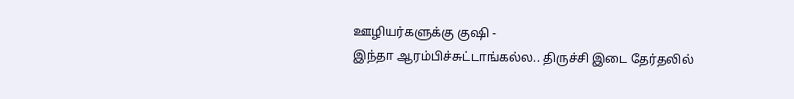ஊழியர்களுக்கு குஷி -
இந்தா ஆரம்பிச்சுட்டாங்கல்ல.. திருச்சி இடை தேர்தலில்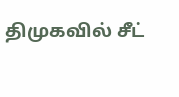திமுகவில் சீட்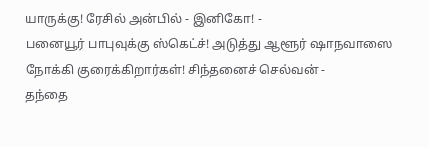யாருக்கு! ரேசில் அன்பில் - இனிகோ! -
பனையூர் பாபுவுக்கு ஸ்கெட்ச்! அடுத்து ஆளூர் ஷாநவாஸை நோக்கி குரைக்கிறார்கள்! சிந்தனைச் செல்வன் -
தந்தை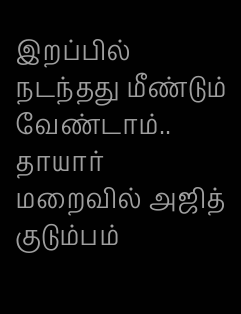இறப்பில் நடந்தது மீண்டும் வேண்டாம்.. தாயார் மறைவில் அஜித் குடும்பம்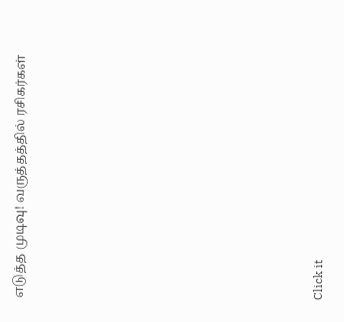எடுத்த முடிவு! வருத்தத்தில் ரசிகர்கள்












Click it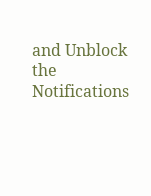and Unblock the Notifications